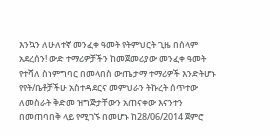እንኳን ለሁለተኛ መንፈቀ ዓመት የትምህርት ጊዜ በሰላም አደረሰን! ውድ ተማሪዎቻችን ከመጀመሪያው መንፈቀ ዓመት የተሻለ ስነምግባር በመላበስ ውጤታማ ተማሪዎች እንድትሆኑ የየት/ቤቶቻችሁ አስተዳደርና መምህራን ትኩረት ሰጥተው ለመስራት ቅድመ ዝግጅታቸውን አጠናቀው እናንተን በመጠባበቅ ላይ የሚገኙ በመሆኑ ከ28/06/2014 ጀምሮ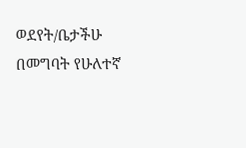ወደየት/ቤታችሁ በመግባት የሁለተኛ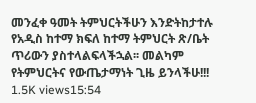መንፈቀ ዓመት ትምህርትችሁን እንድትከታተሉ የአዲስ ከተማ ክፍለ ከተማ ትምህርት ጽ/ቤት ጥሪውን ያስተላልፍላችኋል፡፡ መልካም የትምህርትና የውጤታማነት ጊዜ ይንላችሁ!!! 1.5K views15:54